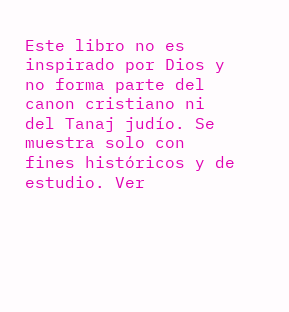Este libro no es inspirado por Dios y no forma parte del canon cristiano ni del Tanaj judío. Se muestra solo con fines históricos y de estudio. Ver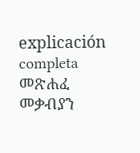explicación completa መጽሐፈ መቃብያን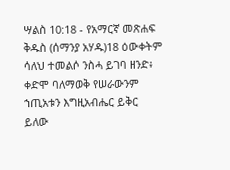ሣልስ 10:18 - የአማርኛ መጽሐፍ ቅዱስ (ሰማንያ አሃዱ)18 ዕውቀትም ሳለህ ተመልሶ ንስሓ ይገባ ዘንድ፥ ቀድሞ ባለማወቅ የሠራውንም ኀጢአቱን እግዚአብሔር ይቅር ይለው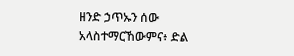ዘንድ ኃጥኡን ሰው አላስተማርኸውምና፥ ድል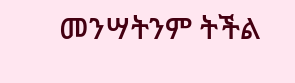መንሣትንም ትችል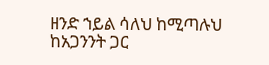ዘንድ ኀይል ሳለህ ከሚጣሉህ ከአጋንንት ጋር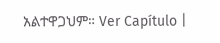አልተዋጋህም። Ver Capítulo |